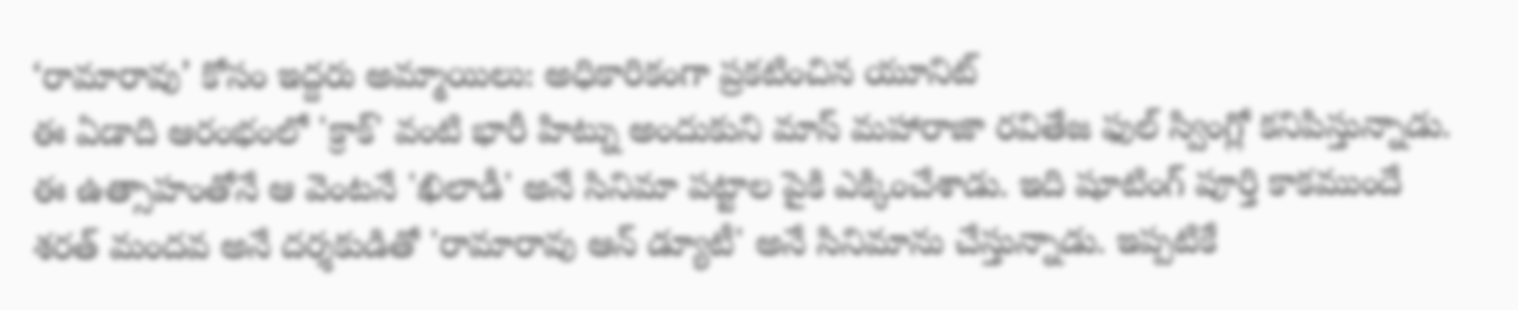‘రామారావు’ కోసం ఇద్దరు అమ్మాయిలు: అధికారికంగా ప్రకటించిన యూనిట్
ఈ ఏడాది ఆరంభంలో 'క్రాక్' వంటి భారీ హిట్ను అందుకుని మాస్ మహారాజా రవితేజ ఫుల్ స్వింగ్లో కనిపిస్తున్నాడు. ఈ ఉత్సాహంతోనే ఆ వెంటనే 'ఖిలాడీ' అనే సినిమా పట్టాల పైకి ఎక్కించేశాడు. ఇది షూటింగ్ పూర్తి కాకముందే శరత్ మందవ అనే దర్శకుడితో 'రామారావు ఆన్ డ్యూటీ' అనే సినిమాను చేస్తున్నాడు. ఇప్పటికే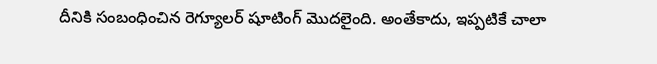దీనికి సంబంధించిన రెగ్యూలర్ షూటింగ్ మొదలైంది. అంతేకాదు, ఇప్పటికే చాలా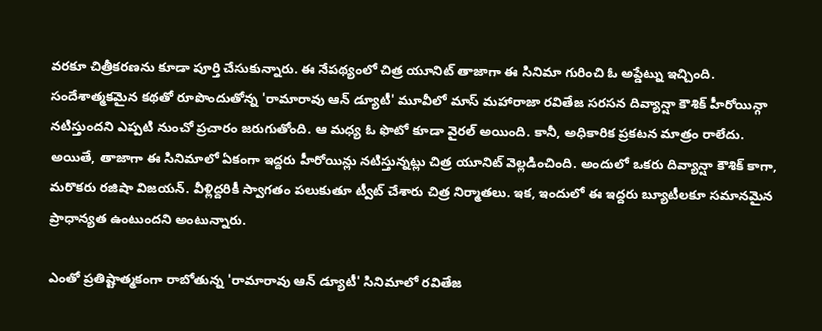వరకూ చిత్రీకరణను కూడా పూర్తి చేసుకున్నారు. ఈ నేపథ్యంలో చిత్ర యూనిట్ తాజాగా ఈ సినిమా గురించి ఓ అప్డేట్ను ఇచ్చింది.
సందేశాత్మకమైన కథతో రూపొందుతోన్న 'రామారావు ఆన్ డ్యూటీ' మూవీలో మాస్ మహారాజా రవితేజ సరసన దివ్యాన్షా కౌశిక్ హీరోయిన్గా నటిస్తుందని ఎప్పటి నుంచో ప్రచారం జరుగుతోంది. ఆ మధ్య ఓ ఫొటో కూడా వైరల్ అయింది. కానీ, అధికారిక ప్రకటన మాత్రం రాలేదు. అయితే, తాజాగా ఈ సినిమాలో ఏకంగా ఇద్దరు హీరోయిన్లు నటిస్తున్నట్లు చిత్ర యూనిట్ వెల్లడించింది. అందులో ఒకరు దివ్యాన్షా కౌశిక్ కాగా, మరొకరు రజిషా విజయన్. వీళ్లిద్దరికీ స్వాగతం పలుకుతూ ట్వీట్ చేశారు చిత్ర నిర్మాతలు. ఇక, ఇందులో ఈ ఇద్దరు బ్యూటీలకూ సమానమైన ప్రాధాన్యత ఉంటుందని అంటున్నారు.

ఎంతో ప్రతిష్టాత్మకంగా రాబోతున్న 'రామారావు ఆన్ డ్యూటీ' సినిమాలో రవితేజ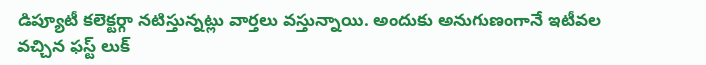డిప్యూటీ కలెక్టర్గా నటిస్తున్నట్లు వార్తలు వస్తున్నాయి. అందుకు అనుగుణంగానే ఇటీవల వచ్చిన ఫస్ట్ లుక్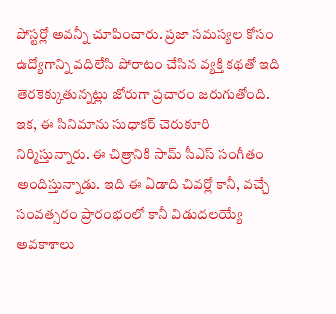పోస్టర్లో అవన్నీ చూపించారు. ప్రజా సమస్యల కోసం ఉద్యోగాన్ని వదిలేసి పోరాటం చేసిన వ్యక్తి కథతో ఇది తెరకెక్కుతున్నట్లు జోరుగా ప్రచారం జరుగుతోంది. ఇక, ఈ సినిమాను సుధాకర్ చెరుకూరి నిర్మిస్తున్నారు. ఈ చిత్రానికి సామ్ సీఎస్ సంగీతం అందిస్తున్నాడు. ఇది ఈ ఏడాది చివర్లో కానీ, వచ్చే సంవత్సరం ప్రారంభంలో కానీ విడుదలయ్యే అవకాశాలు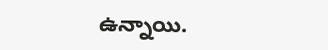ఉన్నాయి.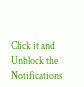Click it and Unblock the Notifications